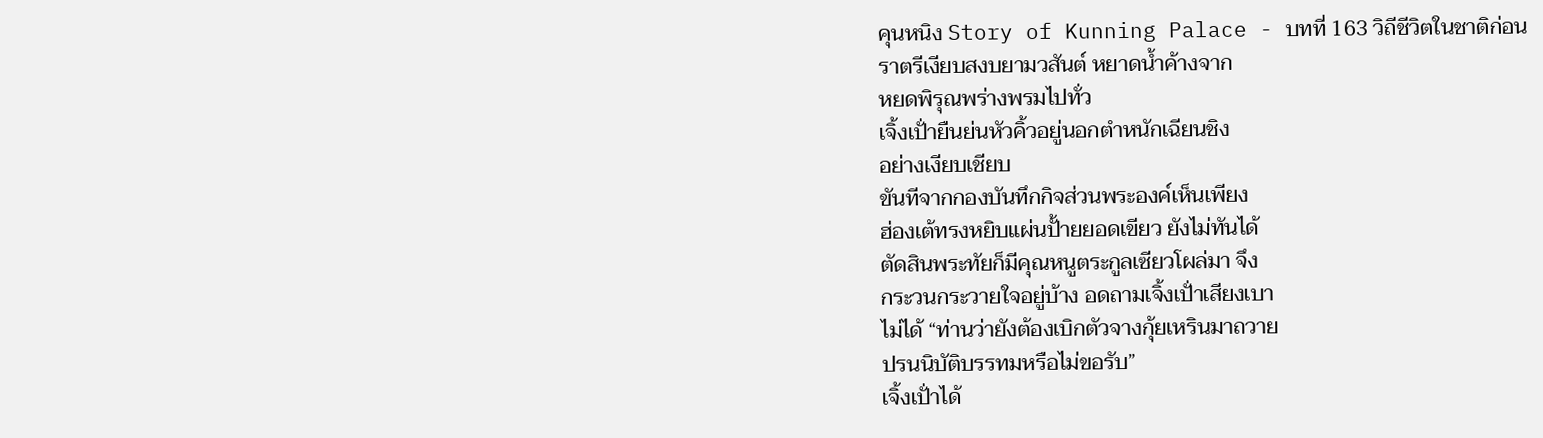คุนหนิง Story of Kunning Palace - บทที่ 163 วิถีชีวิตในชาติก่อน
ราตรีเงียบสงบยามวสันต์ หยาดน้ำค้างจาก
หยดพิรุณพร่างพรมไปทั่ว
เจิ้งเปั่ายืนย่นหัวคิ้วอยู่นอกตำหนักเฉียนชิง
อย่างเงียบเชียบ
ขันทีจากกองบันทึกกิจส่วนพระองค์เห็นเพียง
ฮ่องเต้ทรงหยิบแผ่นปั้ายยอดเขียว ยังไม่ทันได้
ตัดสินพระทัยก็มีคุณหนูตระกูลเซียวโผล่มา จึง
กระวนกระวายใจอยู่บ้าง อดถามเจิ้งเปั่าเสียงเบา
ไม่ได้ “ท่านว่ายังต้องเบิกตัวจางกุ้ยเหรินมาถวาย
ปรนนิบัติบรรทมหรือไม่ขอรับ”
เจิ้งเปั่าได้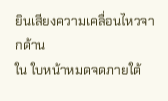ยินเสียงความเคลื่อนไหวจากด้าน
ใน ใบหน้าหมดจดภายใต้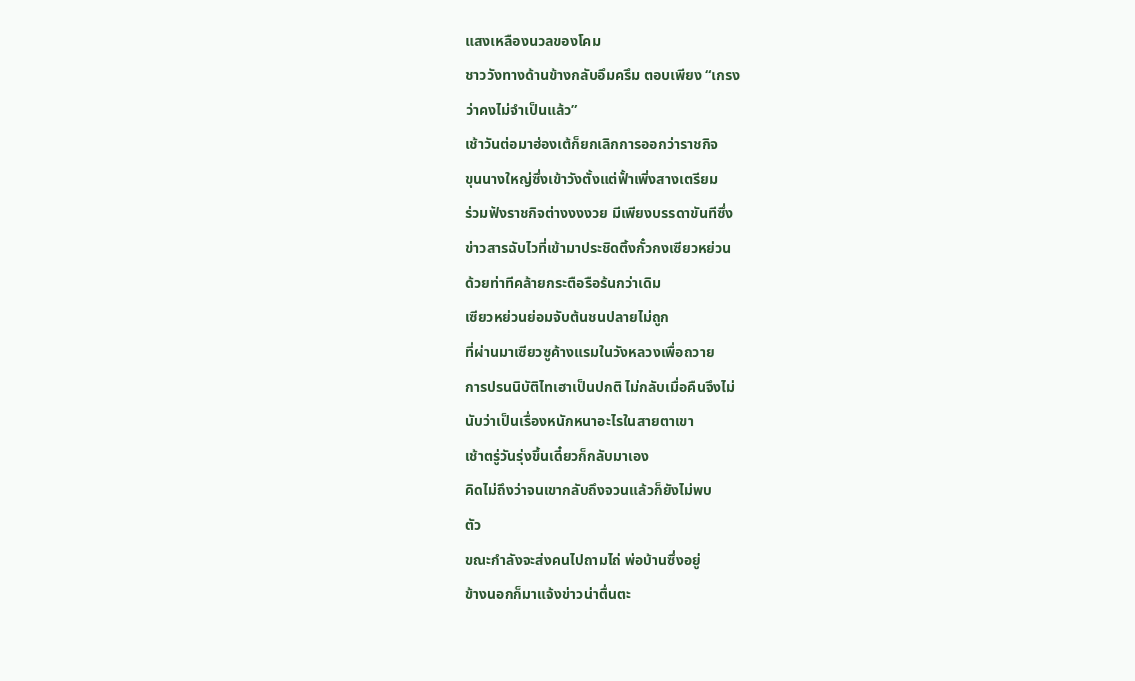แสงเหลืองนวลของโคม
ชาววังทางด้านข้างกลับอึมครึม ตอบเพียง “เกรง
ว่าคงไม่จำเป็นแล้ว”
เช้าวันต่อมาฮ่องเต้ก็ยกเลิกการออกว่าราชกิจ
ขุนนางใหญ่ซึ่งเข้าวังตั้งแต่ฟั้าเพิ่งสางเตรียม
ร่วมฟังราชกิจต่างงงงวย มีเพียงบรรดาขันทีซึ่ง
ข่าวสารฉับไวที่เข้ามาประชิดติ้งกั๋วกงเซียวหย่วน
ด้วยท่าทีคล้ายกระตือรือร้นกว่าเดิม
เซียวหย่วนย่อมจับต้นชนปลายไม่ถูก
ที่ผ่านมาเซียวซูค้างแรมในวังหลวงเพื่อถวาย
การปรนนิบัติไทเฮาเป็นปกติ ไม่กลับเมื่อคืนจึงไม่
นับว่าเป็นเรื่องหนักหนาอะไรในสายตาเขา
เช้าตรู่วันรุ่งขึ้นเดี๋ยวก็กลับมาเอง
คิดไม่ถึงว่าจนเขากลับถึงจวนแล้วก็ยังไม่พบ
ตัว
ขณะกำลังจะส่งคนไปถามไถ่ พ่อบ้านซึ่งอยู่
ข้างนอกก็มาแจ้งข่าวน่าตื่นตะ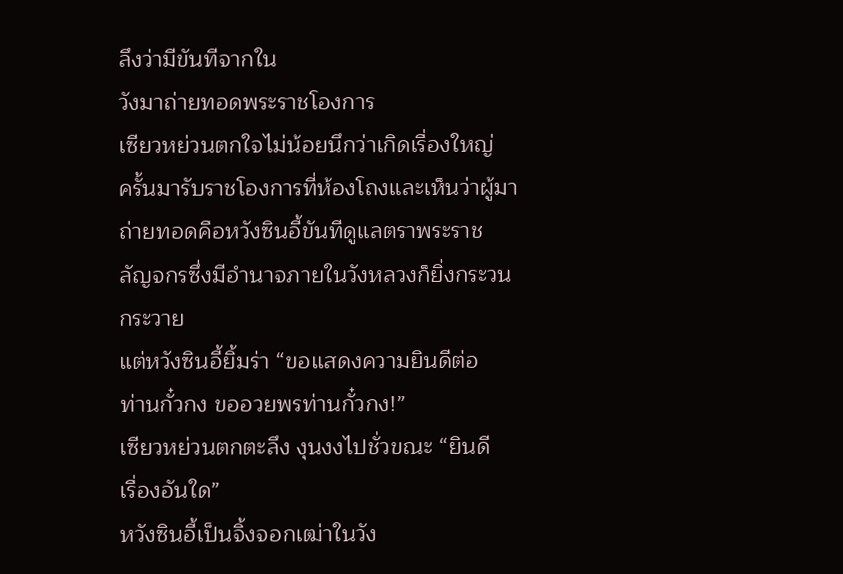ลึงว่ามีขันทีจากใน
วังมาถ่ายทอดพระราชโองการ
เซียวหย่วนตกใจไม่น้อยนึกว่าเกิดเรื่องใหญ่
ครั้นมารับราชโองการที่ห้องโถงและเห็นว่าผู้มา
ถ่ายทอดคือหวังซินอี้ขันทีดูแลตราพระราช
ลัญจกรซึ่งมีอำนาจภายในวังหลวงก็ยิ่งกระวน
กระวาย
แต่หวังซินอี้ยิ้มร่า “ขอแสดงความยินดีต่อ
ท่านกั๋วกง ขออวยพรท่านกั๋วกง!”
เซียวหย่วนตกตะลึง งุนงงไปชั่วขณะ “ยินดี
เรื่องอันใด”
หวังซินอี้เป็นจิ้งจอกเฒ่าในวัง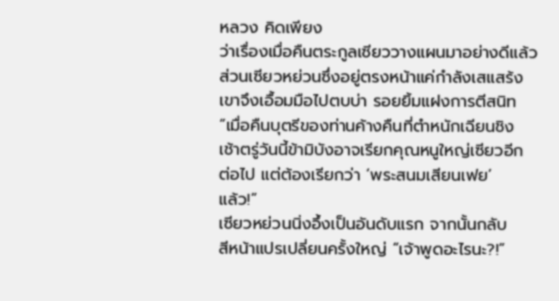หลวง คิดเพียง
ว่าเรื่องเมื่อคืนตระกูลเซียววางแผนมาอย่างดีแล้ว
ส่วนเซียวหย่วนซึ่งอยู่ตรงหน้าแค่กำลังเสแสร้ง
เขาจึงเอื้อมมือไปตบบ่า รอยยิ้มแฝงการตีสนิท
“เมื่อคืนบุตรีของท่านค้างคืนที่ตำหนักเฉียนชิง
เช้าตรู่วันนี้ข้ามิบังอาจเรียกคุณหนูใหญ่เซียวอีก
ต่อไป แต่ต้องเรียกว่า ‘พระสนมเสียนเฟย’
แล้ว!”
เซียวหย่วนนิ่งอึ้งเป็นอันดับแรก จากนั้นกลับ
สีหน้าแปรเปลี่ยนครั้งใหญ่ “เจ้าพูดอะไรนะ?!”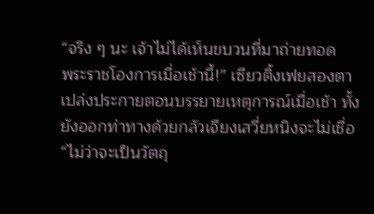“จริง ๆ นะ เจ้าไม่ได้เห็นขบวนที่มาถ่ายทอด
พระราชโองการเมื่อเช้านี้!” เซียวติ้งเฟยสองตา
เปล่งประกายตอนบรรยายเหตุการณ์เมื่อเช้า ทั้ง
ยังออกท่าทางด้วยกลัวเจียงเสวี่ยหนิงจะไม่เชื่อ
“ไม่ว่าจะเป็นวัตถุ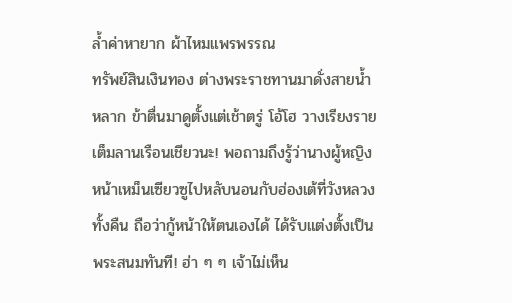ล้ำค่าหายาก ผ้าไหมแพรพรรณ
ทรัพย์สินเงินทอง ต่างพระราชทานมาดั่งสายน้ำ
หลาก ข้าตื่นมาดูตั้งแต่เช้าตรู่ โอ้โฮ วางเรียงราย
เต็มลานเรือนเชียวนะ! พอถามถึงรู้ว่านางผู้หญิง
หน้าเหม็นเซียวซูไปหลับนอนกับฮ่องเต้ที่วังหลวง
ทั้งคืน ถือว่ากู้หน้าให้ตนเองได้ ได้รับแต่งตั้งเป็น
พระสนมทันที! ฮ่า ๆ ๆ เจ้าไม่เห็น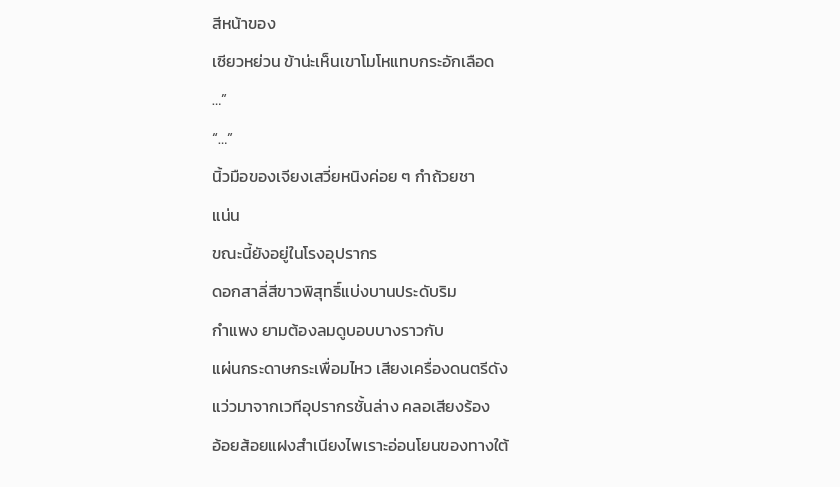สีหน้าของ
เซียวหย่วน ข้าน่ะเห็นเขาโมโหแทบกระอักเลือด
…”
“…”
นิ้วมือของเจียงเสวี่ยหนิงค่อย ๆ กำถ้วยชา
แน่น
ขณะนี้ยังอยู่ในโรงอุปรากร
ดอกสาลี่สีขาวพิสุทธิ์แบ่งบานประดับริม
กำแพง ยามต้องลมดูบอบบางราวกับ
แผ่นกระดาษกระเพื่อมไหว เสียงเครื่องดนตรีดัง
แว่วมาจากเวทีอุปรากรชั้นล่าง คลอเสียงร้อง
อ้อยส้อยแฝงสำเนียงไพเราะอ่อนโยนของทางใต้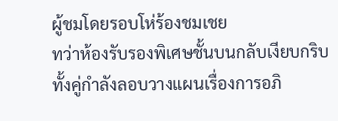ผู้ชมโดยรอบโห่ร้องชมเชย
ทว่าห้องรับรองพิเศษชั้นบนกลับเงียบกริบ
ทั้งคู่กำลังลอบวางแผนเรื่องการอภิ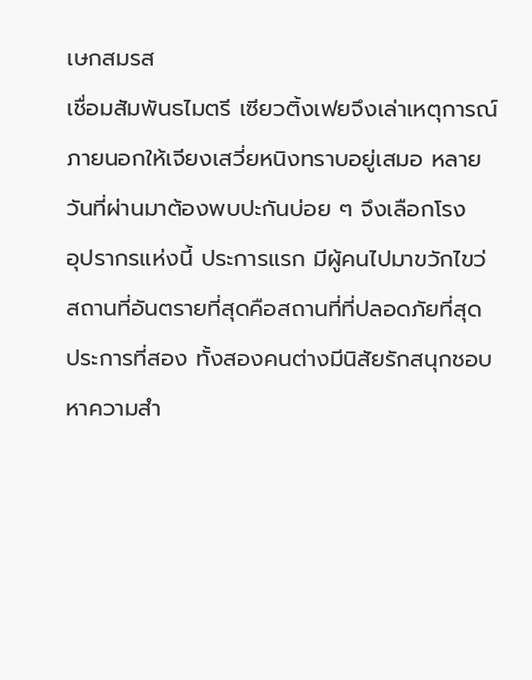เษกสมรส
เชื่อมสัมพันธไมตรี เซียวติ้งเฟยจึงเล่าเหตุการณ์
ภายนอกให้เจียงเสวี่ยหนิงทราบอยู่เสมอ หลาย
วันที่ผ่านมาต้องพบปะกันบ่อย ๆ จึงเลือกโรง
อุปรากรแห่งนี้ ประการแรก มีผู้คนไปมาขวักไขว่
สถานที่อันตรายที่สุดคือสถานที่ที่ปลอดภัยที่สุด
ประการที่สอง ทั้งสองคนต่างมีนิสัยรักสนุกชอบ
หาความสำ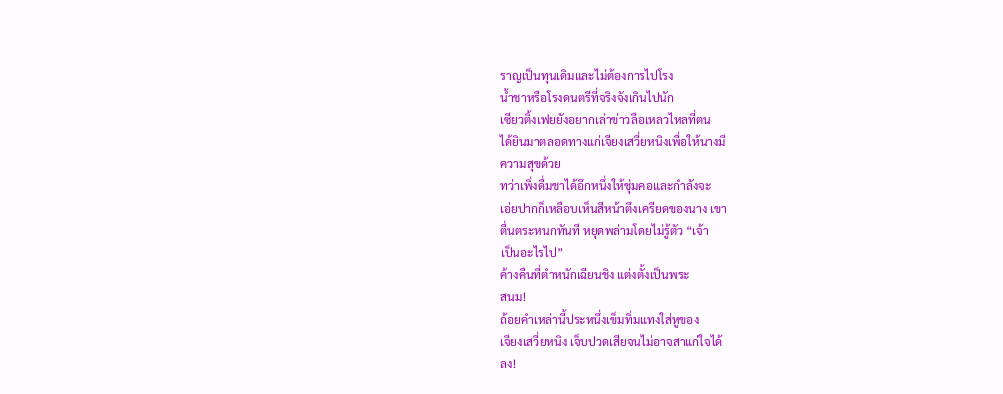ราญเป็นทุนเดิมและไม่ต้องการไปโรง
น้ำชาหรือโรงดนตรีที่จริงจังเกินไปนัก
เซียวติ้งเฟยยังอยากเล่าข่าวลือเหลวไหลที่ตน
ได้ยินมาตลอดทางแก่เจียงเสวี่ยหนิงเพื่อให้นางมี
ความสุขด้วย
ทว่าเพิ่งดื่มชาได้อึกหนึ่งให้ชุ่มคอและกำลังจะ
เอ่ยปากก็เหลือบเห็นสีหน้าตึงเครียดของนาง เขา
ตื่นตระหนกทันที หยุดพล่ามโดยไม่รู้ตัว “เจ้า
เป็นอะไรไป”
ค้างคืนที่ตำหนักเฉียนชิง แต่งตั้งเป็นพระ
สนม!
ถ้อยคำเหล่านี้ประหนึ่งเข็มทิ่มแทงใส่หูของ
เจียงเสวี่ยหนิง เจ็บปวดเสียจนไม่อาจสาแก่ใจได้
ลง!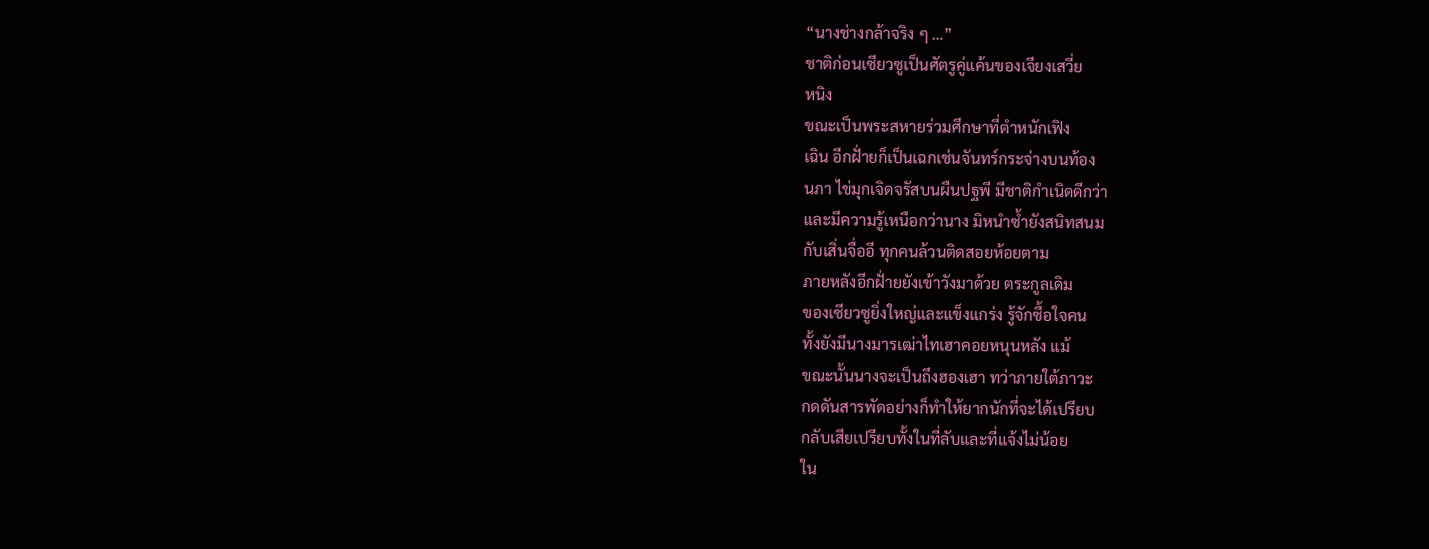“นางช่างกล้าจริง ๆ …”
ชาติก่อนเซียวซูเป็นศัตรูคู่แค้นของเจียงเสวี่ย
หนิง
ขณะเป็นพระสหายร่วมศึกษาที่ตำหนักเฟิง
เฉิน อีกฝั่ายก็เป็นเฉกเช่นจันทร์กระจ่างบนท้อง
นภา ไข่มุกเจิดจรัสบนผืนปฐพี มีชาติกำเนิดดีกว่า
และมีความรู้เหนือกว่านาง มิหนำซ้ำยังสนิทสนม
กับเสิ่นจื่ออี ทุกคนล้วนติดสอยห้อยตาม
ภายหลังอีกฝั่ายยังเข้าวังมาด้วย ตระกูลเดิม
ของเซียวซูยิ่งใหญ่และแข็งแกร่ง รู้จักซื้อใจคน
ทั้งยังมีนางมารเฒ่าไทเฮาคอยหนุนหลัง แม้
ขณะนั้นนางจะเป็นถึงฮองเฮา ทว่าภายใต้ภาวะ
กดดันสารพัดอย่างก็ทำให้ยากนักที่จะได้เปรียบ
กลับเสียเปรียบทั้งในที่ลับและที่แจ้งไม่น้อย
ใน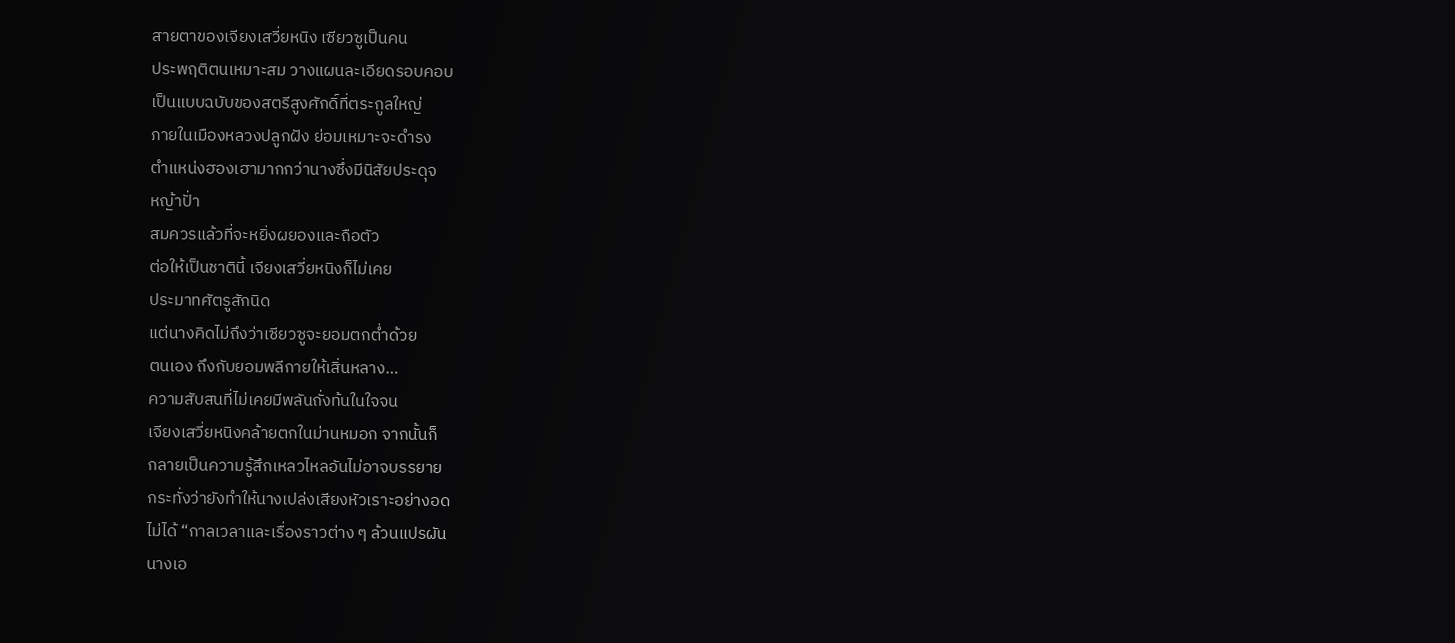สายตาของเจียงเสวี่ยหนิง เซียวซูเป็นคน
ประพฤติตนเหมาะสม วางแผนละเอียดรอบคอบ
เป็นแบบฉบับของสตรีสูงศักดิ์ที่ตระกูลใหญ่
ภายในเมืองหลวงปลูกฝัง ย่อมเหมาะจะดำรง
ตำแหน่งฮองเฮามากกว่านางซึ่งมีนิสัยประดุจ
หญ้าปั่า
สมควรแล้วที่จะหยิ่งผยองและถือตัว
ต่อให้เป็นชาตินี้ เจียงเสวี่ยหนิงก็ไม่เคย
ประมาทศัตรูสักนิด
แต่นางคิดไม่ถึงว่าเซียวซูจะยอมตกต่ำด้วย
ตนเอง ถึงกับยอมพลีกายให้เสิ่นหลาง…
ความสับสนที่ไม่เคยมีพลันถั่งท้นในใจจน
เจียงเสวี่ยหนิงคล้ายตกในม่านหมอก จากนั้นก็
กลายเป็นความรู้สึกเหลวไหลอันไม่อาจบรรยาย
กระทั่งว่ายังทำให้นางเปล่งเสียงหัวเราะอย่างอด
ไม่ได้ “กาลเวลาและเรื่องราวต่าง ๆ ล้วนแปรผัน
นางเอ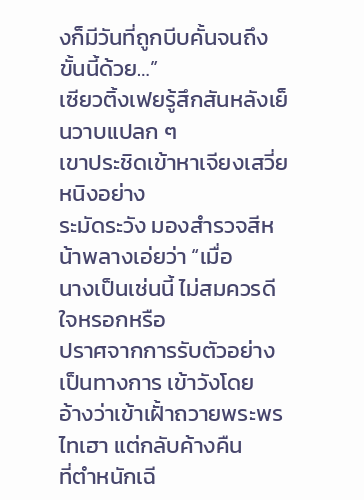งก็มีวันที่ถูกบีบคั้นจนถึงขั้นนี้ด้วย…”
เซียวติ้งเฟยรู้สึกสันหลังเย็นวาบแปลก ๆ
เขาประชิดเข้าหาเจียงเสวี่ยหนิงอย่าง
ระมัดระวัง มองสำรวจสีหน้าพลางเอ่ยว่า “เมื่อ
นางเป็นเช่นนี้ ไม่สมควรดีใจหรอกหรือ
ปราศจากการรับตัวอย่างเป็นทางการ เข้าวังโดย
อ้างว่าเข้าเฝั้าถวายพระพรไทเฮา แต่กลับค้างคืน
ที่ตำหนักเฉี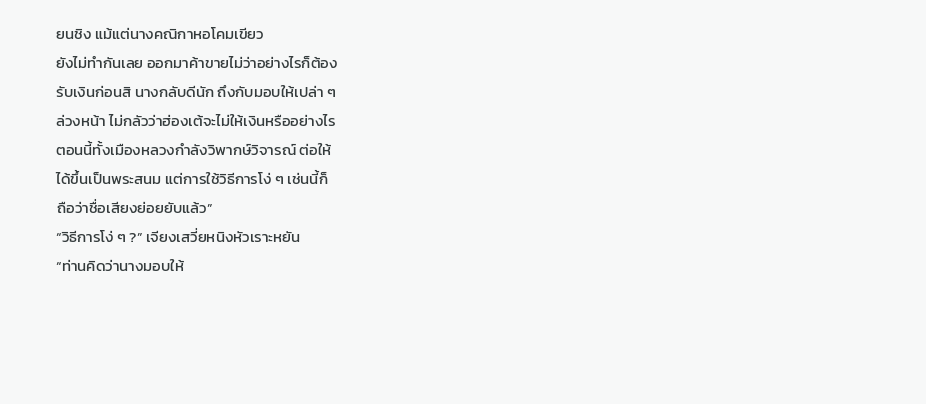ยนชิง แม้แต่นางคณิกาหอโคมเขียว
ยังไม่ทำกันเลย ออกมาค้าขายไม่ว่าอย่างไรก็ต้อง
รับเงินก่อนสิ นางกลับดีนัก ถึงกับมอบให้เปล่า ๆ
ล่วงหน้า ไม่กลัวว่าฮ่องเต้จะไม่ให้เงินหรืออย่างไร
ตอนนี้ทั้งเมืองหลวงกำลังวิพากษ์วิจารณ์ ต่อให้
ได้ขึ้นเป็นพระสนม แต่การใช้วิธีการโง่ ๆ เช่นนี้ก็
ถือว่าชื่อเสียงย่อยยับแล้ว”
“วิธีการโง่ ๆ ?” เจียงเสวี่ยหนิงหัวเราะหยัน
“ท่านคิดว่านางมอบให้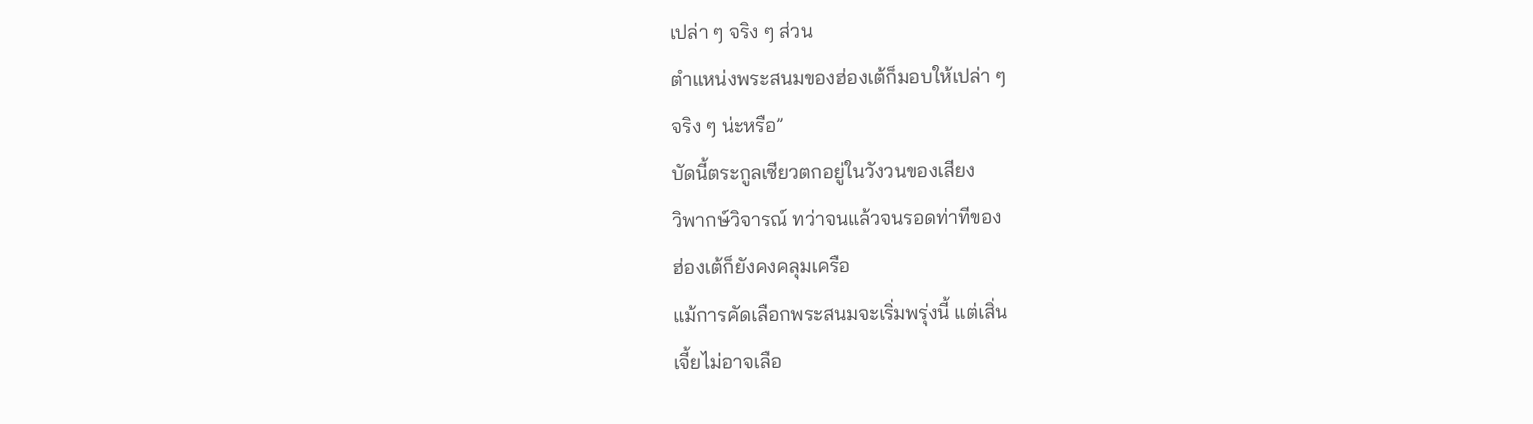เปล่า ๆ จริง ๆ ส่วน
ตำแหน่งพระสนมของฮ่องเต้ก็มอบให้เปล่า ๆ
จริง ๆ น่ะหรือ”
บัดนี้ตระกูลเซียวตกอยู่ในวังวนของเสียง
วิพากษ์วิจารณ์ ทว่าจนแล้วจนรอดท่าทีของ
ฮ่องเต้ก็ยังคงคลุมเครือ
แม้การคัดเลือกพระสนมจะเริ่มพรุ่งนี้ แต่เสิ่น
เจี้ยไม่อาจเลือ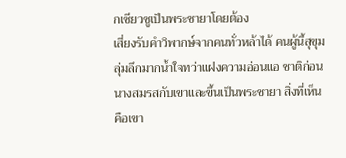กเซียวซูเป็นพระชายาโดยต้อง
เสี่ยงรับคำวิพากษ์จากคนทั่วหล้าได้ คนผู้นี้สุขุม
ลุ่มลึกมากน้ำใจทว่าแฝงความอ่อนแอ ชาติก่อน
นางสมรสกับเขาและขึ้นเป็นพระชายา สิ่งที่เห็น
คือเขา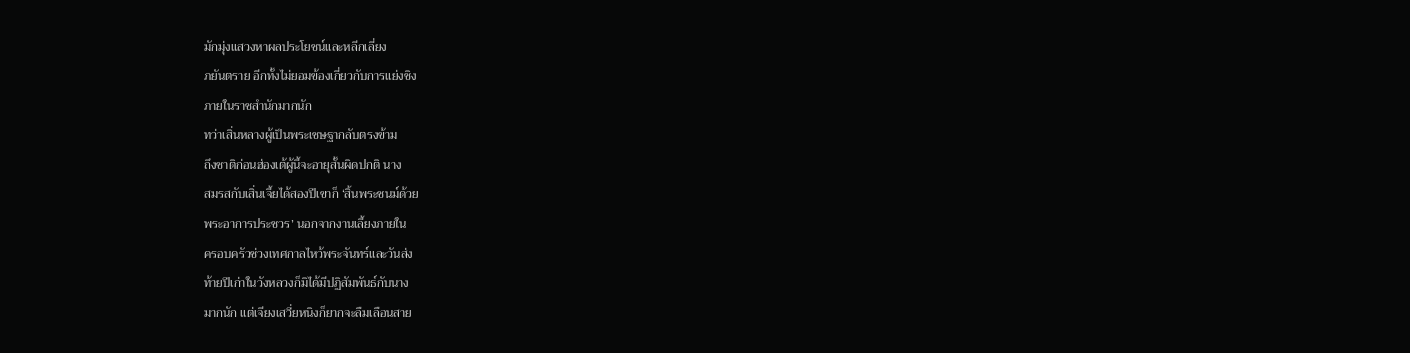มักมุ่งแสวงหาผลประโยชน์และหลีกเลี่ยง
ภยันตราย อีกทั้งไม่ยอมข้องเกี่ยวกับการแย่งชิง
ภายในราชสำนักมากนัก
ทว่าเสิ่นหลางผู้เป็นพระเชษฐากลับตรงข้าม
ถึงชาติก่อนฮ่องเต้ผู้นี้จะอายุสั้นผิดปกติ นาง
สมรสกับเสิ่นเจี้ยได้สองปีเขาก็ ‘สิ้นพระชนม์ด้วย
พระอาการประชวร’ นอกจากงานเลี้ยงภายใน
ครอบครัวช่วงเทศกาลไหว้พระจันทร์และวันส่ง
ท้ายปีเก่าในวังหลวงก็มิได้มีปฏิสัมพันธ์กับนาง
มากนัก แต่เจียงเสวี่ยหนิงก็ยากจะลืมเลือนสาย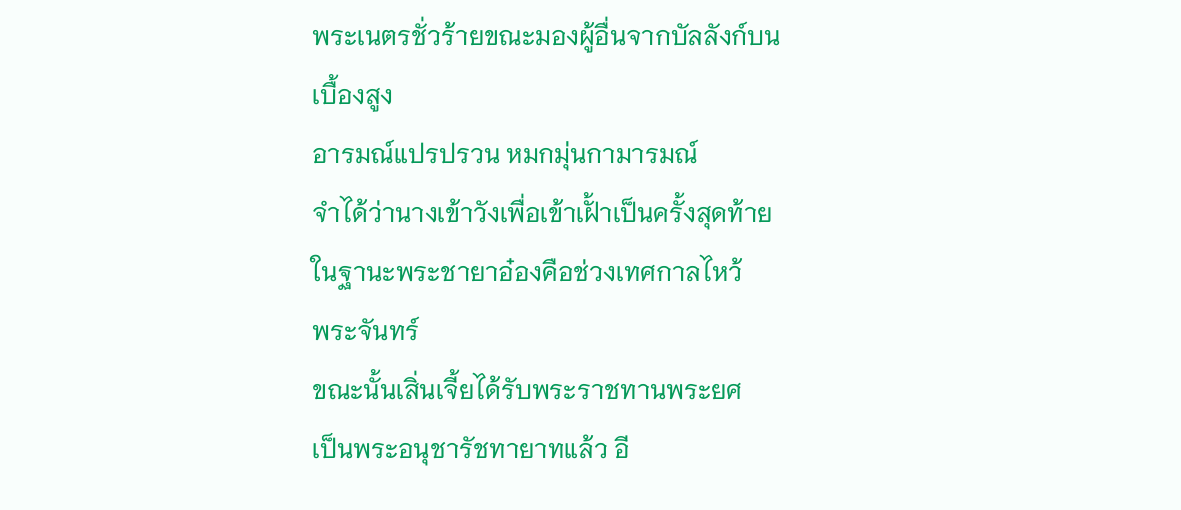พระเนตรชั่วร้ายขณะมองผู้อื่นจากบัลลังก์บน
เบื้องสูง
อารมณ์แปรปรวน หมกมุ่นกามารมณ์
จำได้ว่านางเข้าวังเพื่อเข้าเฝั้าเป็นครั้งสุดท้าย
ในฐานะพระชายาอ๋องคือช่วงเทศกาลไหว้
พระจันทร์
ขณะนั้นเสิ่นเจี้ยได้รับพระราชทานพระยศ
เป็นพระอนุชารัชทายาทแล้ว อี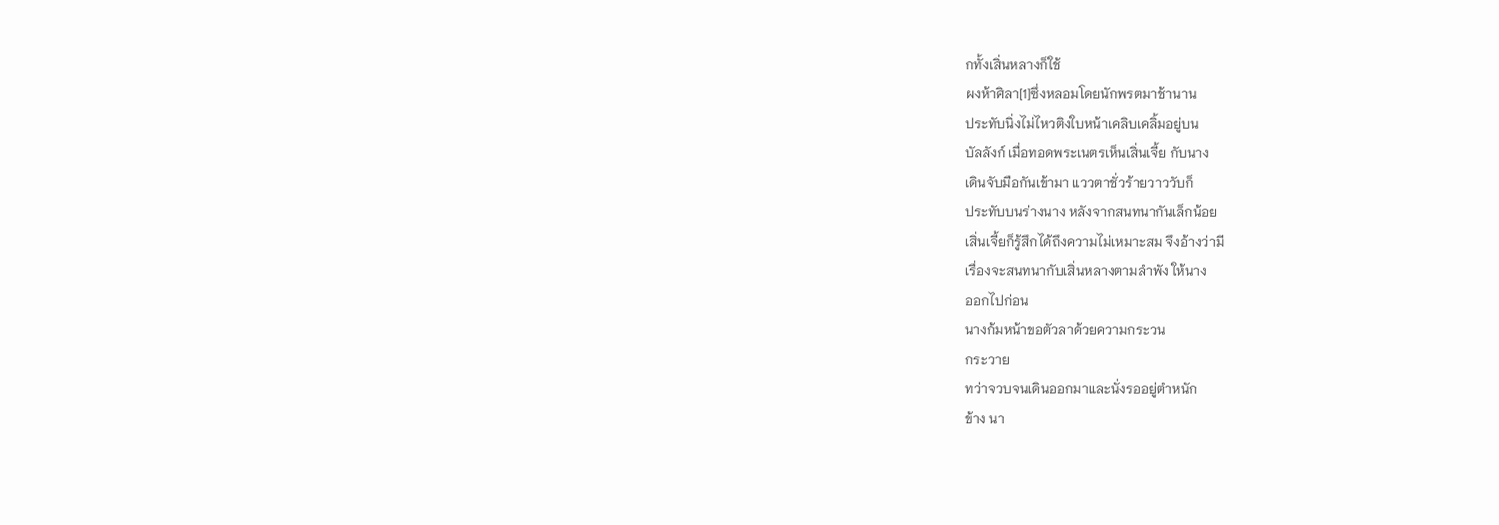กทั้งเสิ่นหลางก็ใช้
ผงห้าศิลา[1]ซึ่งหลอมโดยนักพรตมาช้านาน
ประทับนิ่งไม่ไหวติงใบหน้าเคลิบเคลิ้มอยู่บน
บัลลังก์ เมื่อทอดพระเนตรเห็นเสิ่นเจี้ย กับนาง
เดินจับมือกันเข้ามา แววตาชั่วร้ายวาววับก็
ประทับบนร่างนาง หลังจากสนทนากันเล็กน้อย
เสิ่นเจี้ยก็รู้สึกได้ถึงความไม่เหมาะสม จึงอ้างว่ามี
เรื่องจะสนทนากับเสิ่นหลางตามลำพัง ให้นาง
ออกไปก่อน
นางก้มหน้าขอตัวลาด้วยความกระวน
กระวาย
ทว่าจวบจนเดินออกมาและนั่งรออยู่ตำหนัก
ข้าง นา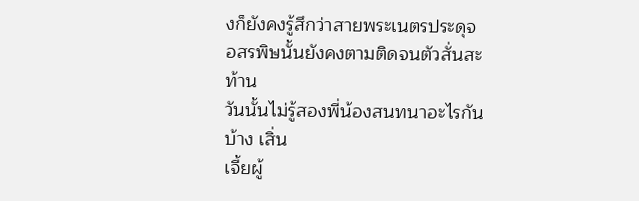งก็ยังคงรู้สึกว่าสายพระเนตรประดุจ
อสรพิษนั้นยังคงตามติดจนตัวสั่นสะท้าน
วันนั้นไม่รู้สองพี่น้องสนทนาอะไรกันบ้าง เสิ่น
เจี้ยผู้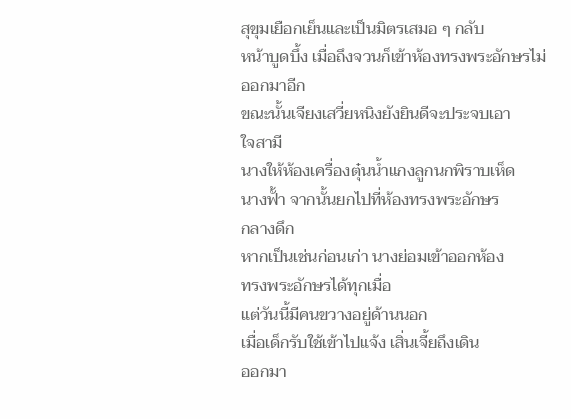สุขุมเยือกเย็นและเป็นมิตรเสมอ ๆ กลับ
หน้าบูดบึ้ง เมื่อถึงจวนก็เข้าห้องทรงพระอักษรไม่
ออกมาอีก
ขณะนั้นเจียงเสวี่ยหนิงยังยินดีจะประจบเอา
ใจสามี
นางให้ห้องเครื่องตุ๋นน้ำแกงลูกนกพิราบเห็ด
นางฟั้า จากนั้นยกไปที่ห้องทรงพระอักษร
กลางดึก
หากเป็นเช่นก่อนเก่า นางย่อมเข้าออกห้อง
ทรงพระอักษรได้ทุกเมื่อ
แต่วันนี้มีคนขวางอยู่ด้านนอก
เมื่อเด็กรับใช้เข้าไปแจ้ง เสิ่นเจี้ยถึงเดิน
ออกมา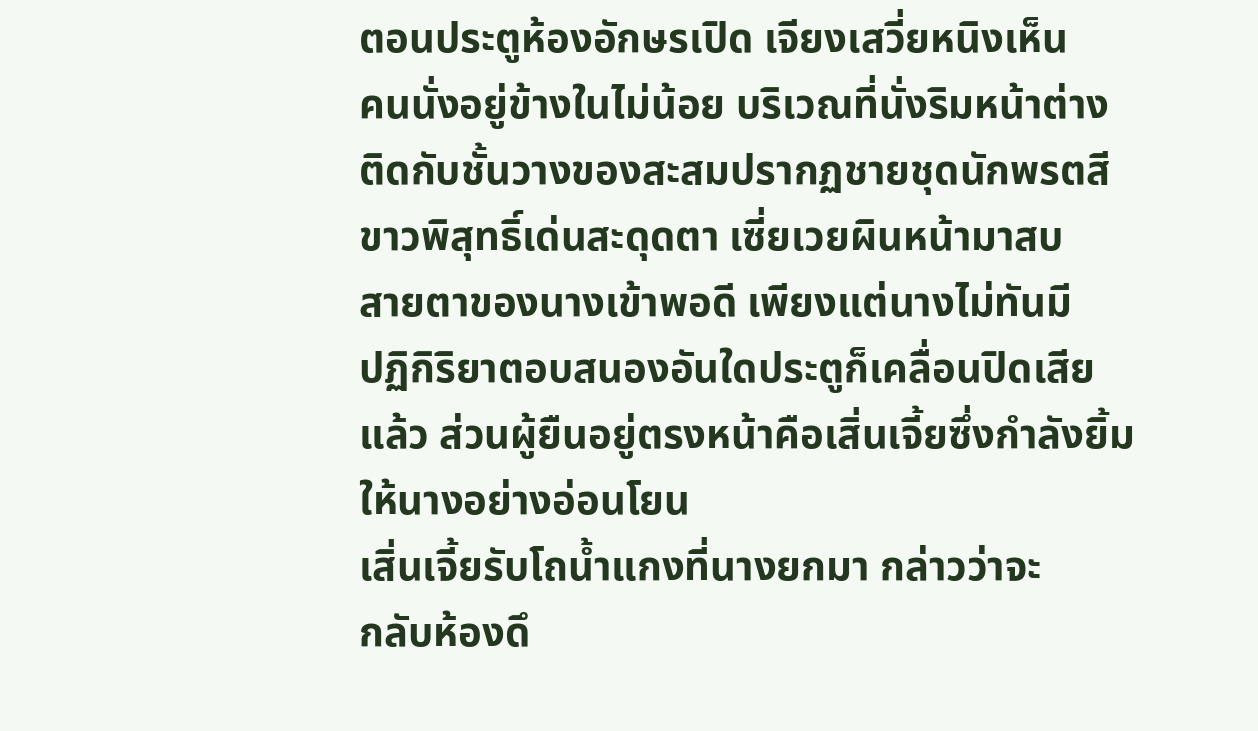ตอนประตูห้องอักษรเปิด เจียงเสวี่ยหนิงเห็น
คนนั่งอยู่ข้างในไม่น้อย บริเวณที่นั่งริมหน้าต่าง
ติดกับชั้นวางของสะสมปรากฏชายชุดนักพรตสี
ขาวพิสุทธิ์เด่นสะดุดตา เซี่ยเวยผินหน้ามาสบ
สายตาของนางเข้าพอดี เพียงแต่นางไม่ทันมี
ปฏิกิริยาตอบสนองอันใดประตูก็เคลื่อนปิดเสีย
แล้ว ส่วนผู้ยืนอยู่ตรงหน้าคือเสิ่นเจี้ยซึ่งกำลังยิ้ม
ให้นางอย่างอ่อนโยน
เสิ่นเจี้ยรับโถน้ำแกงที่นางยกมา กล่าวว่าจะ
กลับห้องดึ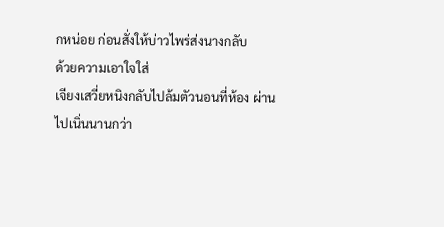กหน่อย ก่อนสั่งให้บ่าวไพร่ส่งนางกลับ
ด้วยความเอาใจใส่
เจียงเสวี่ยหนิงกลับไปล้มตัวนอนที่ห้อง ผ่าน
ไปเนิ่นนานกว่า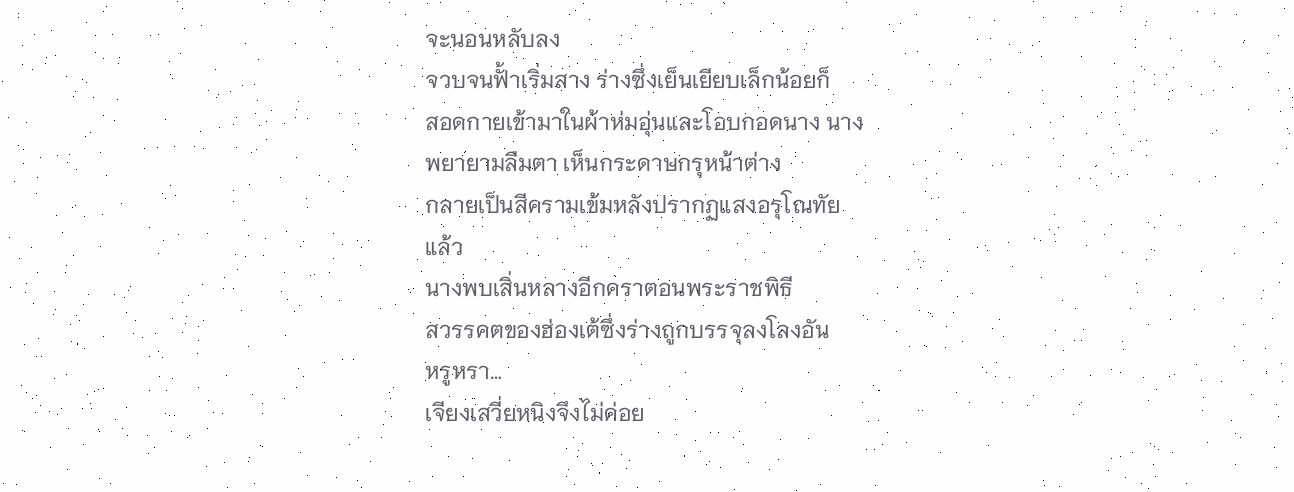จะนอนหลับลง
จวบจนฟั้าเริ่มสาง ร่างซึ่งเย็นเยียบเล็กน้อยก็
สอดกายเข้ามาในผ้าห่มอุ่นและโอบกอดนาง นาง
พยายามลืมตา เห็นกระดาษกรุหน้าต่าง
กลายเป็นสีครามเข้มหลังปรากฏแสงอรุโณทัย
แล้ว
นางพบเสิ่นหลางอีกคราตอนพระราชพิธี
สวรรคตของฮ่องเต้ซึ่งร่างถูกบรรจุลงโลงอัน
หรูหรา…
เจียงเสวี่ยหนิงจึงไม่ค่อย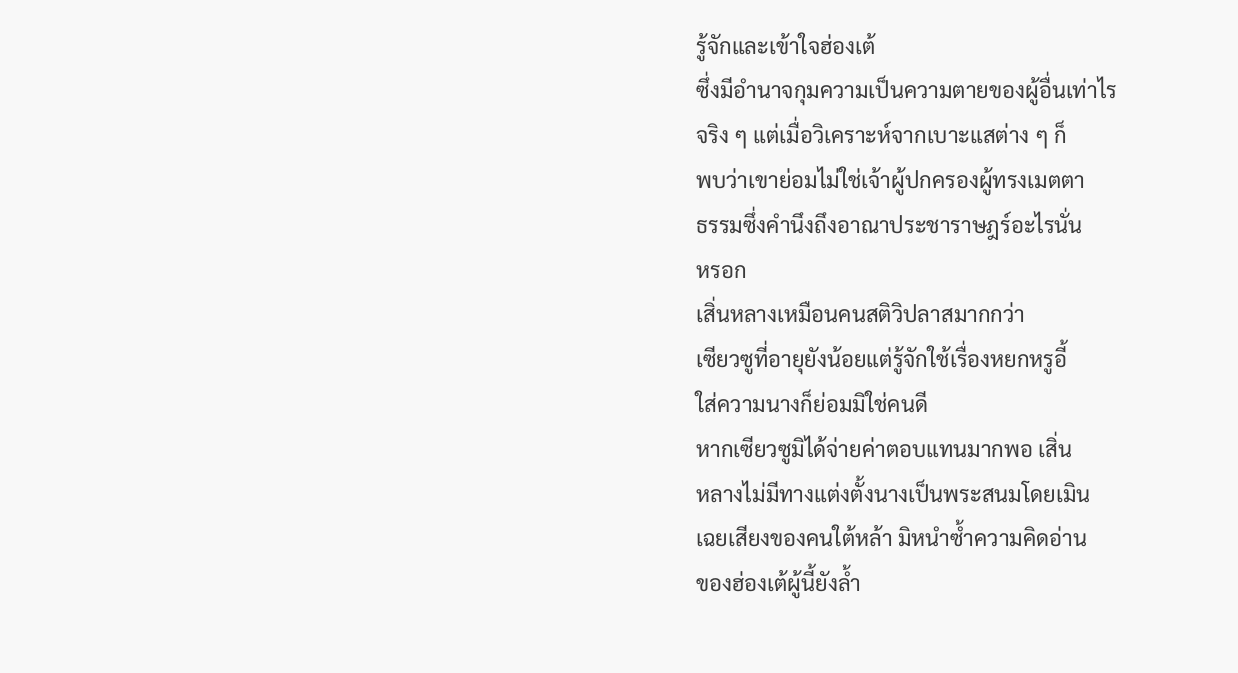รู้จักและเข้าใจฮ่องเต้
ซึ่งมีอำนาจกุมความเป็นความตายของผู้อื่นเท่าไร
จริง ๆ แต่เมื่อวิเคราะห์จากเบาะแสต่าง ๆ ก็
พบว่าเขาย่อมไม่ใช่เจ้าผู้ปกครองผู้ทรงเมตตา
ธรรมซึ่งคำนึงถึงอาณาประชาราษฎร์อะไรนั่น
หรอก
เสิ่นหลางเหมือนคนสติวิปลาสมากกว่า
เซียวซูที่อายุยังน้อยแต่รู้จักใช้เรื่องหยกหรูอี้
ใส่ความนางก็ย่อมมิใช่คนดี
หากเซียวซูมิได้จ่ายค่าตอบแทนมากพอ เสิ่น
หลางไม่มีทางแต่งตั้งนางเป็นพระสนมโดยเมิน
เฉยเสียงของคนใต้หล้า มิหนำซ้ำความคิดอ่าน
ของฮ่องเต้ผู้นี้ยังล้ำ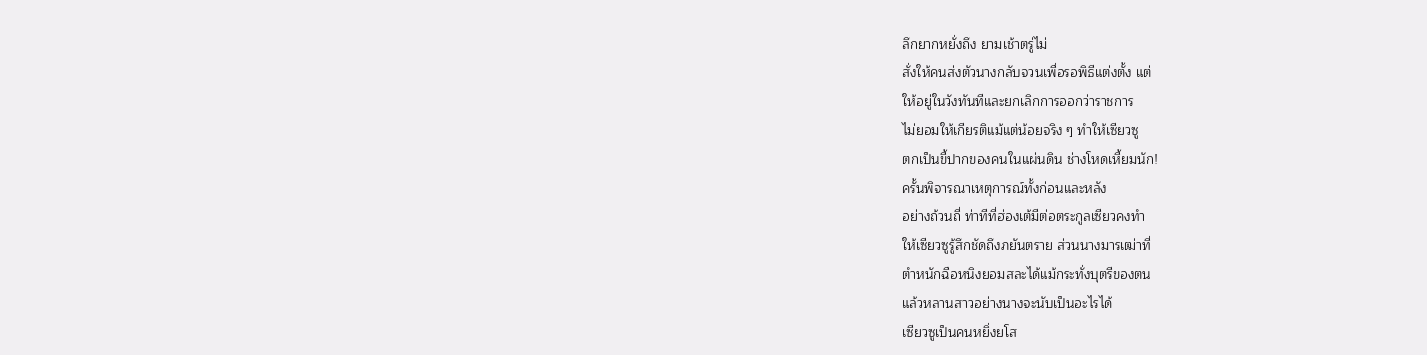ลึกยากหยั่งถึง ยามเช้าตรู่ไม่
สั่งให้คนส่งตัวนางกลับจวนเพื่อรอพิธีแต่งตั้ง แต่
ให้อยู่ในวังทันทีและยกเลิกการออกว่าราชการ
ไม่ยอมให้เกียรติแม้แต่น้อยจริง ๆ ทำให้เซียวซู
ตกเป็นขี้ปากของคนในแผ่นดิน ช่างโหดเหี้ยมนัก!
ครั้นพิจารณาเหตุการณ์ทั้งก่อนและหลัง
อย่างถ้วนถี่ ท่าทีที่ฮ่องเต้มีต่อตระกูลเซียวคงทำ
ให้เซียวซูรู้สึกชัดถึงภยันตราย ส่วนนางมารเฒ่าที่
ตำหนักฉือหนิงยอมสละได้แม้กระทั่งบุตรีของตน
แล้วหลานสาวอย่างนางจะนับเป็นอะไรได้
เซียวซูเป็นคนหยิ่งยโส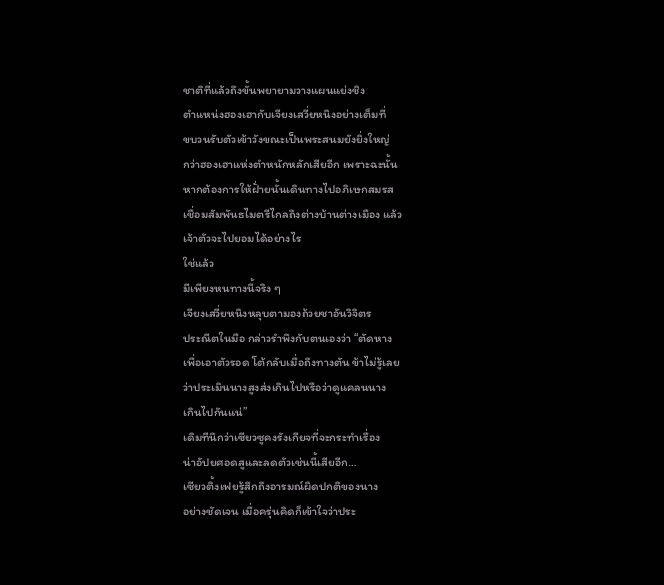ชาติที่แล้วถึงขั้นพยายามวางแผนแย่งชิง
ตำแหน่งฮองเฮากับเจียงเสวี่ยหนิงอย่างเต็มที่
ขบวนรับตัวเข้าวังขณะเป็นพระสนมยังยิ่งใหญ่
กว่าฮองเฮาแห่งตำหนักหลักเสียอีก เพราะฉะนั้น
หากต้องการให้ฝั่ายนั้นเดินทางไปอภิเษกสมรส
เชื่อมสัมพันธไมตรีไกลถึงต่างบ้านต่างเมือง แล้ว
เจ้าตัวจะไปยอมได้อย่างไร
ใช่แล้ว
มีเพียงหนทางนี้จริง ๆ
เจียงเสวี่ยหนิงหลุบตามองถ้วยชาอันวิจิตร
ประณีตในมือ กล่าวรำพึงกับตนเองว่า “ตัดหาง
เพื่อเอาตัวรอด โต้กลับเมื่อถึงทางตัน ข้าไม่รู้เลย
ว่าประเมินนางสูงส่งเกินไปหรือว่าดูแคลนนาง
เกินไปกันแน่”
เดิมทีนึกว่าเซียวซูคงรังเกียจที่จะกระทำเรื่อง
น่าอัปยศอดสูและลดตัวเช่นนี้เสียอีก…
เซียวติ้งเฟยรู้สึกถึงอารมณ์ผิดปกติของนาง
อย่างชัดเจน เมื่อครุ่นคิดก็เข้าใจว่าประ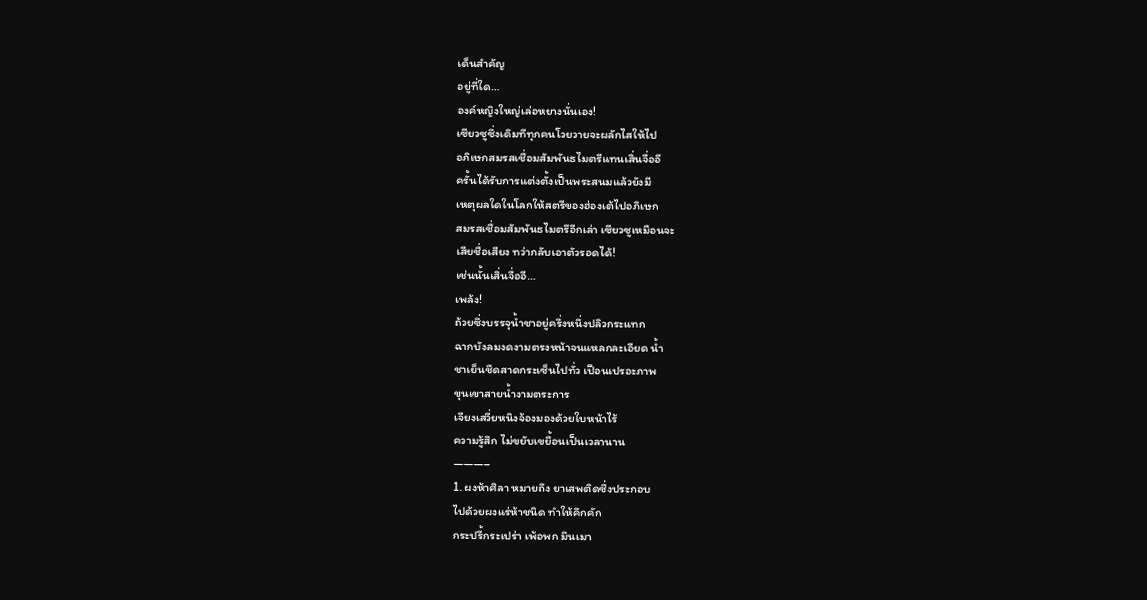เด็นสำคัญ
อยู่ที่ใด…
องค์หญิงใหญ่เล่อหยางนั่นเอง!
เซียวซูซึ่งเดิมทีทุกคนโวยวายจะผลักไสให้ไป
อภิเษกสมรสเชื่อมสัมพันธไมตรีแทนเสิ่นจื่ออี
ครั้นได้รับการแต่งตั้งเป็นพระสนมแล้วยังมี
เหตุผลใดในโลกให้สตรีของฮ่องเต้ไปอภิเษก
สมรสเชื่อมสัมพันธไมตรีอีกเล่า เซียวซูเหมือนจะ
เสียชื่อเสียง ทว่ากลับเอาตัวรอดได้!
เช่นนั้นเสิ่นจื่ออี…
เพล้ง!
ถ้วยซึ่งบรรจุน้ำชาอยู่ครึ่งหนึ่งปลิวกระแทก
ฉากบังลมงดงามตรงหน้าจนแหลกละเอียด น้ำ
ชาเย็นชืดสาดกระเซ็นไปทั่ว เปือนเปรอะภาพ
ขุนเขาสายน้ำงามตระการ
เจียงเสวี่ยหนิงจ้องมองด้วยใบหน้าไร้
ความรู้สึก ไม่ขยับเขยื้อนเป็นเวลานาน
———–
1. ผงห้าศิลา หมายถึง ยาเสพติดซึ่งประกอบ
ไปด้วยผงแร่ห้าชนิด ทำให้คึกคัก
กระปรี้กระเปร่า เพ้อพก มึนเมา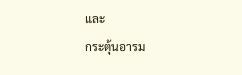และ
กระตุ้นอารม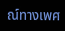ณ์ทางเพศ